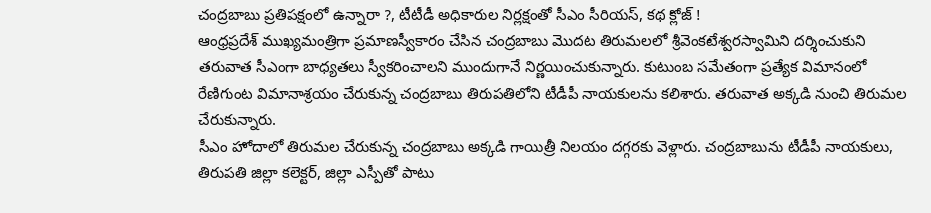చంద్రబాబు ప్రతిపక్షంలో ఉన్నారా ?, టీటీడీ అధికారుల నిర్లక్షంతో సీఎం సీరియస్, కథ క్లోజ్ !
ఆంధ్రప్రదేశ్ ముఖ్యమంత్రిగా ప్రమాణస్వీకారం చేసిన చంద్రబాబు మొదట తిరుమలలో శ్రీవెంకటేశ్వరస్వామిని దర్శించుకుని తరువాత సీఎంగా బాధ్యతలు స్వీకరించాలని ముందుగానే నిర్ణయించుకున్నారు. కుటుంబ సమేతంగా ప్రత్యేక విమానంలో రేణిగుంట విమానాశ్రయం చేరుకున్న చంద్రబాబు తిరుపతిలోని టీడీపీ నాయకులను కలిశారు. తరువాత అక్కడి నుంచి తిరుమల చేరుకున్నారు.
సీఎం హోదాలో తిరుమల చేరుకున్న చంద్రబాబు అక్కడి గాయిత్రీ నిలయం దగ్గరకు వెళ్లారు. చంద్రబాబును టీడీపీ నాయకులు, తిరుపతి జిల్లా కలెక్టర్, జిల్లా ఎస్పీతో పాటు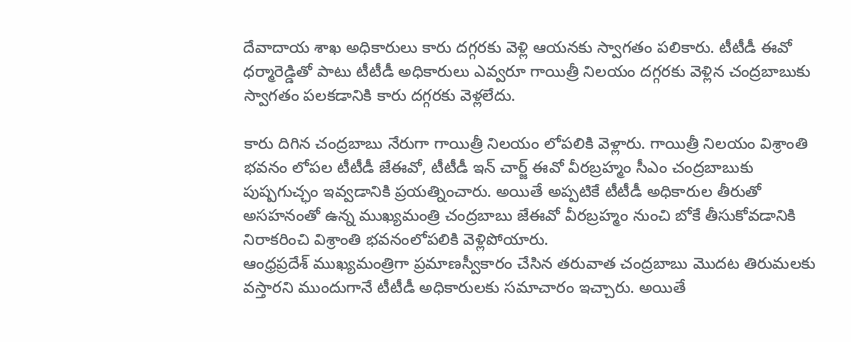దేవాదాయ శాఖ అధికారులు కారు దగ్గరకు వెళ్లి ఆయనకు స్వాగతం పలికారు. టీటీడీ ఈవో ధర్మారెడ్డితో పాటు టీటీడీ అధికారులు ఎవ్వరూ గాయిత్రీ నిలయం దగ్గరకు వెళ్లిన చంద్రబాబుకు స్వాగతం పలకడానికి కారు దగ్గరకు వెళ్లలేదు.

కారు దిగిన చంద్రబాబు నేరుగా గాయిత్రీ నిలయం లోపలికి వెళ్లారు. గాయిత్రీ నిలయం విశ్రాంతి భవనం లోపల టీటీడీ జేఈవో, టీటీడీ ఇన్ చార్జ్ ఈవో వీరబ్రహ్మం సీఎం చంద్రబాబుకు పుష్పగుచ్ఛం ఇవ్వడానికి ప్రయత్నించారు. అయితే అప్పటికే టీటీడీ అధికారుల తీరుతో అసహనంతో ఉన్న ముఖ్యమంత్రి చంద్రబాబు జేఈవో వీరబ్రహ్మం నుంచి బోకే తీసుకోవడానికి నిరాకరించి విశ్రాంతి భవనంలోపలికి వెళ్లిపోయారు.
ఆంధ్రప్రదేశ్ ముఖ్యమంత్రిగా ప్రమాణస్వీకారం చేసిన తరువాత చంద్రబాబు మొదట తిరుమలకు వస్తారని ముందుగానే టీటీడీ అధికారులకు సమాచారం ఇచ్చారు. అయితే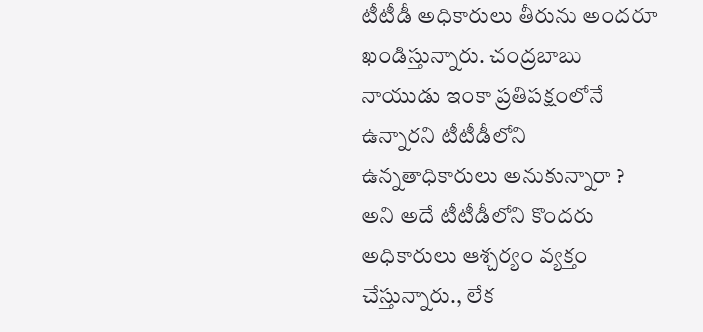టీటీడీ అధికారులు తీరును అందరూ ఖండిస్తున్నారు. చంద్రబాబు నాయుడు ఇంకా ప్రతిపక్షంలోనే ఉన్నారని టీటీడీలోని ఉన్నతాధికారులు అనుకున్నారా ? అని అదే టీటీడీలోని కొందరు అధికారులు ఆశ్చర్యం వ్యక్తం చేస్తున్నారు., లేక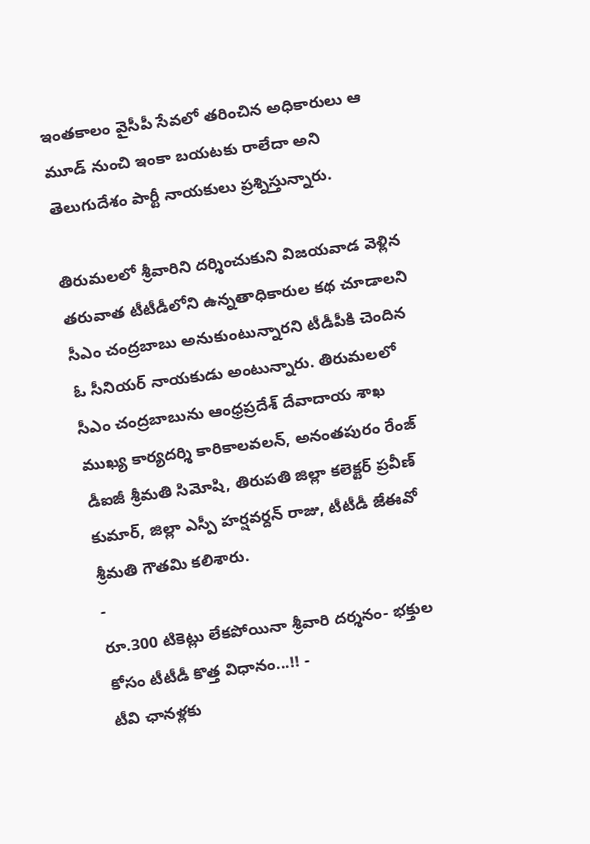ఇంతకాలం వైసీపీ సేవలో తరించిన అధికారులు ఆ మూడ్ నుంచి ఇంకా బయటకు రాలేదా అని తెలుగుదేశం పార్టీ నాయకులు ప్రశ్నిస్తున్నారు.

తిరుమలలో శ్రీవారిని దర్శించుకుని విజయవాడ వెళ్లిన తరువాత టీటీడీలోని ఉన్నతాధికారుల కథ చూడాలని సీఎం చంద్రబాబు అనుకుంటున్నారని టీడీపీకి చెందిన ఓ సీనియర్ నాయకుడు అంటున్నారు. తిరుమలలో సీఎం చంద్రబాబును ఆంధ్రప్రదేశ్ దేవాదాయ శాఖ ముఖ్య కార్యదర్శి కారికాలవలన్, అనంతపురం రేంజ్ డీఐజీ శ్రీమతి సిమోషి, తిరుపతి జిల్లా కలెక్టర్ ప్రవీణ్ కుమార్, జిల్లా ఎస్పీ హర్షవర్దన్ రాజు, టీటీడీ జేఈవో శ్రీమతి గౌతమి కలిశారు.
-
రూ.300 టికెట్లు లేకపోయినా శ్రీవారి దర్శనం- భక్తుల కోసం టీటీడీ కొత్త విధానం...!! -
టీవి ఛానళ్లకు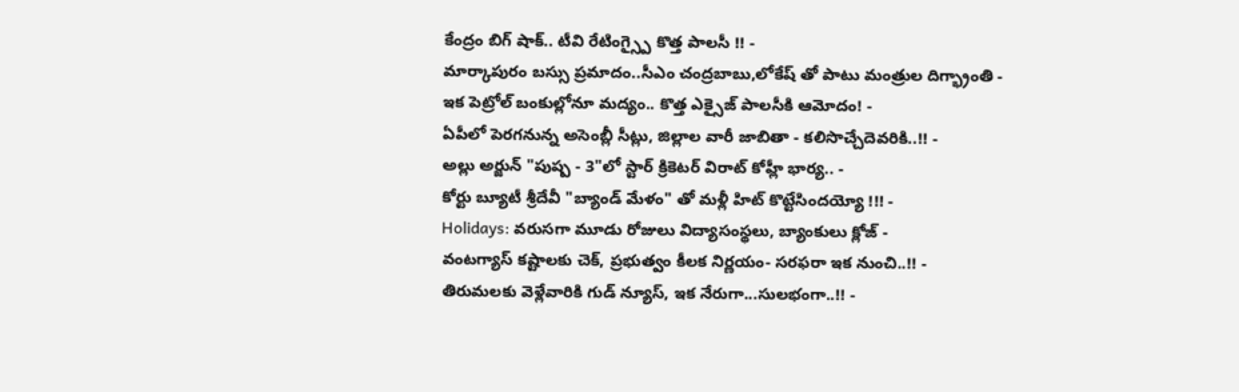కేంద్రం బిగ్ షాక్.. టీవి రేటింగ్స్పై కొత్త పాలసీ !! -
మార్కాపురం బస్సు ప్రమాదం..సీఎం చంద్రబాబు,లోకేష్ తో పాటు మంత్రుల దిగ్భ్రాంతి -
ఇక పెట్రోల్ బంకుల్లోనూ మద్యం.. కొత్త ఎక్సైజ్ పాలసీకి ఆమోదం! -
ఏపీలో పెరగనున్న అసెంబ్లీ సీట్లు, జిల్లాల వారీ జాబితా - కలిసొచ్చేదెవరికి..!! -
అల్లు అర్జున్ "పుష్ప - 3"లో స్టార్ క్రికెటర్ విరాట్ కోహ్లీ భార్య.. -
కోర్టు బ్యూటీ శ్రీదేవీ "బ్యాండ్ మేళం" తో మళ్లీ హిట్ కొట్టేసిందయ్యో !!! -
Holidays: వరుసగా మూడు రోజులు విద్యాసంస్థలు, బ్యాంకులు క్లోజ్ -
వంటగ్యాస్ కష్టాలకు చెక్, ప్రభుత్వం కీలక నిర్ణయం- సరఫరా ఇక నుంచి..!! -
తిరుమలకు వెళ్లేవారికి గుడ్ న్యూస్, ఇక నేరుగా...సులభంగా..!! -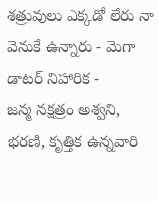శత్రువులు ఎక్కడో లేరు నా వెనుకే ఉన్నారు - మెగా డాటర్ నిహారిక -
జన్మ నక్షత్రం అశ్వని, భరణి, కృత్తిక ఉన్నవారి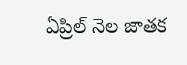ఏప్రిల్ నెల జాతక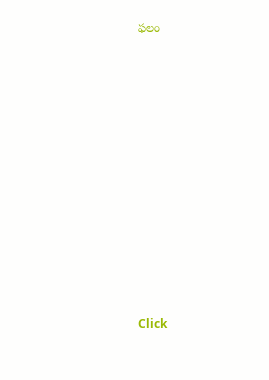ఫలం












Click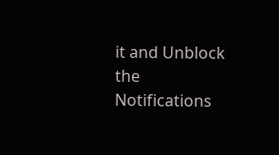it and Unblock the Notifications